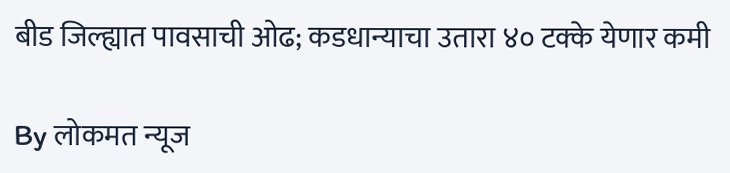बीड जिल्ह्यात पावसाची ओढ; कडधान्याचा उतारा ४० टक्के येणार कमी

By लोकमत न्यूज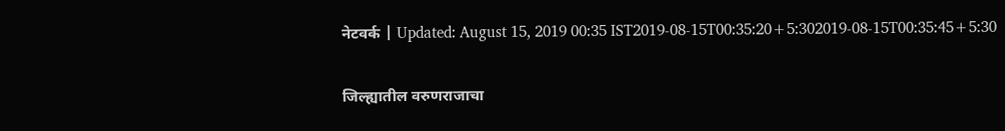नेटवर्क | Updated: August 15, 2019 00:35 IST2019-08-15T00:35:20+5:302019-08-15T00:35:45+5:30

जिल्ह्यातील वरुणराजाचा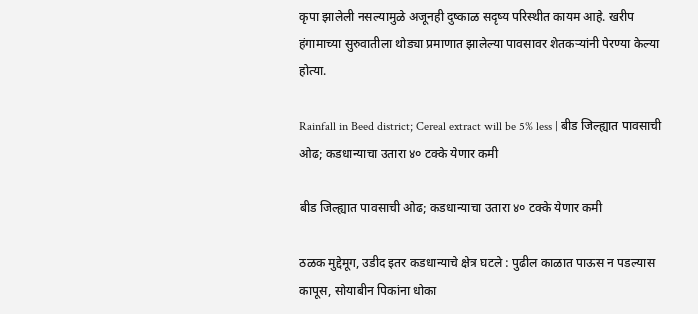कृपा झालेली नसल्यामुळे अजूनही दुष्काळ सदृष्य परिस्थीत कायम आहे. खरीप हंगामाच्या सुरुवातीला थोड्या प्रमाणात झालेल्या पावसावर शेतकऱ्यांनी पेरण्या केल्या होत्या.

Rainfall in Beed district; Cereal extract will be 5% less | बीड जिल्ह्यात पावसाची ओढ; कडधान्याचा उतारा ४० टक्के येणार कमी

बीड जिल्ह्यात पावसाची ओढ; कडधान्याचा उतारा ४० टक्के येणार कमी

ठळक मुद्देमूग, उडीद इतर कडधान्याचे क्षेत्र घटले : पुढील काळात पाऊस न पडल्यास कापूस, सोयाबीन पिकांना धोका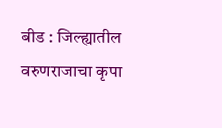बीड : जिल्ह्यातील वरुणराजाचा कृपा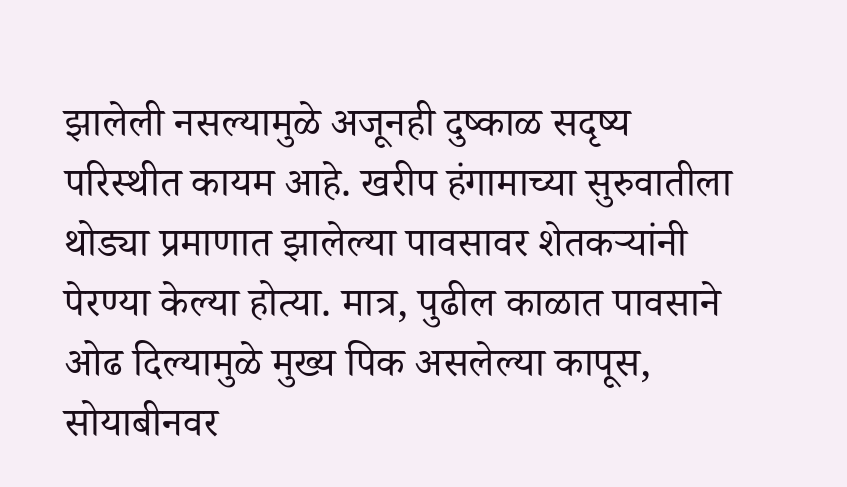झालेली नसल्यामुळे अजूनही दुष्काळ सदृष्य परिस्थीत कायम आहे. खरीप हंगामाच्या सुरुवातीला थोड्या प्रमाणात झालेल्या पावसावर शेतकऱ्यांनी पेरण्या केल्या होत्या. मात्र, पुढील काळात पावसाने ओढ दिल्यामुळे मुख्य पिक असलेल्या कापूस, सोयाबीनवर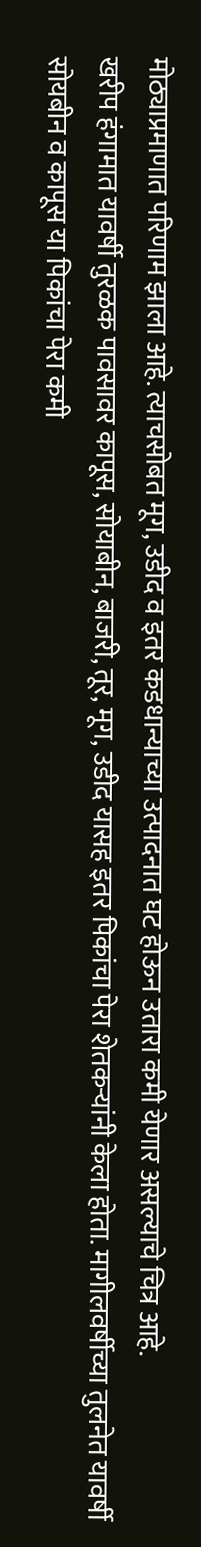मोठ्याप्रमाणात परिणाम झाला आहे. त्याचसोबत मूग, उडीद व इतर कडधान्याच्या उत्पादनात घट होऊन उतारा कमी येणार असल्याचे चित्र आहे.
खरीप हंगामात यावर्षी तुरळक पावसावर कापूस, सोयाबीन, बाजरी, तूर, मूग, उडीद यासह इतर पिकांचा पेरा शेतकऱ्यांनी केला होता. मागीलवर्षीच्या तुलनेत यावर्षी सोयबीन व कापूस या पिकांचा पेरा कमी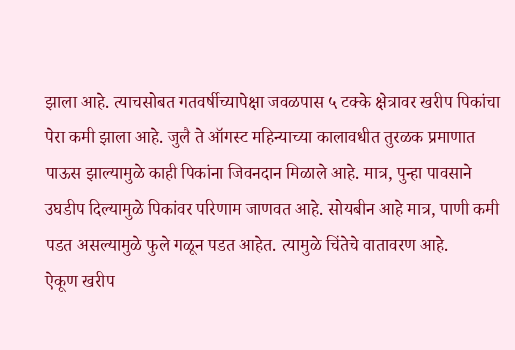झाला आहे. त्याचसोबत गतवर्षीच्यापेक्षा जवळपास ५ टक्के क्षेत्रावर खरीप पिकांचा पेरा कमी झाला आहे. जुलै ते ऑगस्ट महिन्याच्या कालावधीत तुरळक प्रमाणात पाऊस झाल्यामुळे काही पिकांना जिवनदान मिळाले आहे. मात्र, पुन्हा पावसाने उघडीप दिल्यामुळे पिकांवर परिणाम जाणवत आहे. सोयबीन आहे मात्र, पाणी कमी पडत असल्यामुळे फुले गळून पडत आहेत. त्यामुळे चिंतेचे वातावरण आहे.
ऐकूण खरीप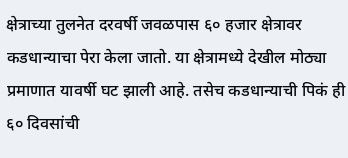क्षेत्राच्या तुलनेत दरवर्षी जवळपास ६० हजार क्षेत्रावर कडधान्याचा पेरा केला जातो. या क्षेत्रामध्ये देखील मोठ्या प्रमाणात यावर्षी घट झाली आहे. तसेच कडधान्याची पिकं ही ६० दिवसांची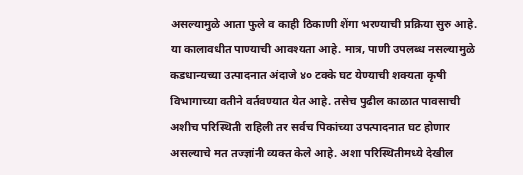असल्यामुळे आता फुले व काही ठिकाणी शेंगा भरण्याची प्रक्रिया सुरु आहे. या कालावधीत पाण्याची आवश्यता आहे. मात्र, पाणी उपलब्ध नसल्यामुळे कडधान्यच्या उत्पादनात अंदाजे ४० टक्के घट येण्याची शक्यता कृषी विभागाच्या वतीने वर्तवण्यात येत आहे. तसेच पुढील काळात पावसाची अशीच परिस्थिती राहिली तर सर्वच पिकांच्या उपत्पादनात घट होणार असल्याचे मत तज्ज्ञांनी व्यक्त केले आहे. अशा परिस्थितीमध्ये देखील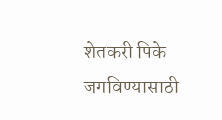शेतकरी पिके जगविण्यासाठी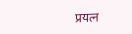प्रयत्न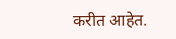करीत आहेत.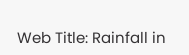Web Title: Rainfall in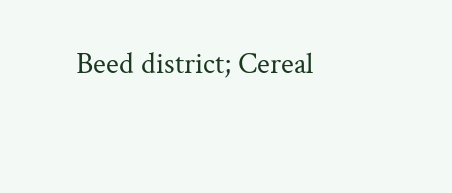Beed district; Cereal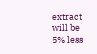extract will be 5% less